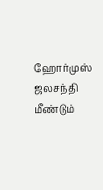ஹோர்முஸ் ஜலசந்தி மீண்டும்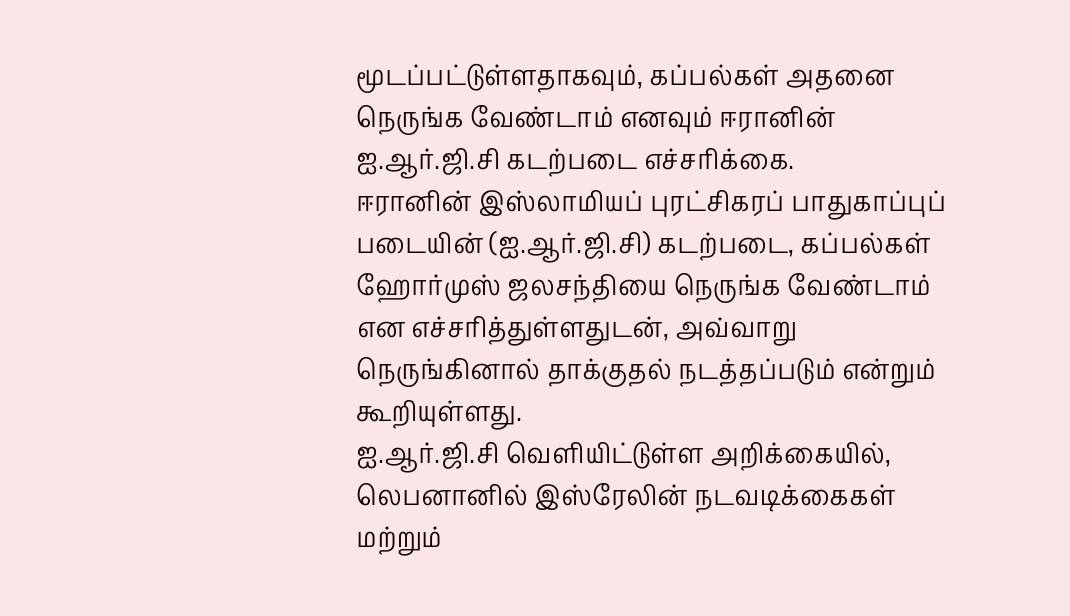மூடப்பட்டுள்ளதாகவும், கப்பல்கள் அதனை நெருங்க வேண்டாம் எனவும் ஈரானின் ஐ.ஆர்.ஜி.சி கடற்படை எச்சரிக்கை.
ஈரானின் இஸ்லாமியப் புரட்சிகரப் பாதுகாப்புப் படையின் (ஐ.ஆர்.ஜி.சி) கடற்படை, கப்பல்கள் ஹோர்முஸ் ஜலசந்தியை நெருங்க வேண்டாம் என எச்சரித்துள்ளதுடன், அவ்வாறு நெருங்கினால் தாக்குதல் நடத்தப்படும் என்றும் கூறியுள்ளது.
ஐ.ஆர்.ஜி.சி வெளியிட்டுள்ள அறிக்கையில், லெபனானில் இஸ்ரேலின் நடவடிக்கைகள் மற்றும்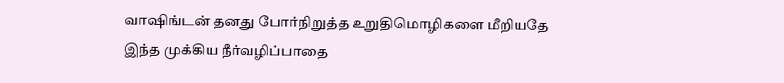வாஷிங்டன் தனது போர்நிறுத்த உறுதிமொழிகளை மீறியதே இந்த முக்கிய நீர்வழிப்பாதை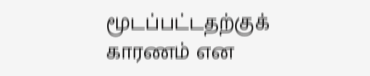மூடப்பட்டதற்குக் காரணம் என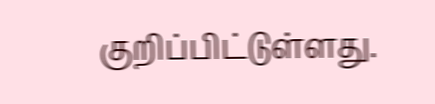குறிப்பிட்டுள்ளது.